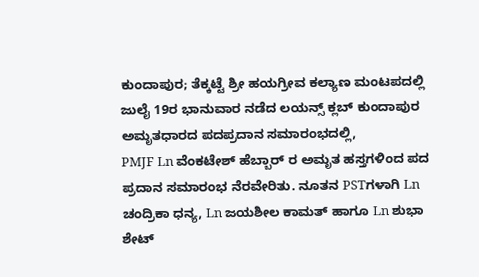ಕುಂದಾಪುರ; ತೆಕ್ಕಟ್ಟೆ ಶ್ರೀ ಹಯಗ್ರೀವ ಕಲ್ಯಾಣ ಮಂಟಪದಲ್ಲಿ ಜುಲೈ 19ರ ಭಾನುವಾರ ನಡೆದ ಲಯನ್ಸ್ ಕ್ಲಬ್ ಕುಂದಾಪುರ ಅಮೃತಧಾರದ ಪದಪ್ರದಾನ ಸಮಾರಂಭದಲ್ಲಿ,
PMJF Ln ವೆಂಕಟೇಶ್ ಹೆಬ್ಬಾರ್ ರ ಅಮೃತ ಹಸ್ತಗಳಿಂದ ಪದ ಪ್ರದಾನ ಸಮಾರಂಭ ನೆರವೇರಿತು. ನೂತನ PSTಗಳಾಗಿ Ln ಚಂದ್ರಿಕಾ ಧನ್ಯ, Ln ಜಯಶೀಲ ಕಾಮತ್ ಹಾಗೂ Ln ಶುಭಾ ಶೇಟ್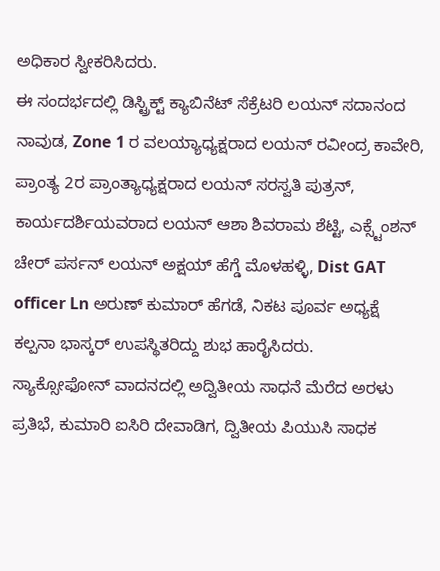ಅಧಿಕಾರ ಸ್ವೀಕರಿಸಿದರು.
ಈ ಸಂದರ್ಭದಲ್ಲಿ ಡಿಸ್ಟ್ರಿಕ್ಟ್ ಕ್ಯಾಬಿನೆಟ್ ಸೆಕ್ರೆಟರಿ ಲಯನ್ ಸದಾನಂದ ನಾವುಡ, Zone 1 ರ ವಲಯ್ಯಾಧ್ಯಕ್ಷರಾದ ಲಯನ್ ರವೀಂದ್ರ ಕಾವೇರಿ, ಪ್ರಾಂತ್ಯ 2ರ ಪ್ರಾಂತ್ಯಾಧ್ಯಕ್ಷರಾದ ಲಯನ್ ಸರಸ್ವತಿ ಪುತ್ರನ್, ಕಾರ್ಯದರ್ಶಿಯವರಾದ ಲಯನ್ ಆಶಾ ಶಿವರಾಮ ಶೆಟ್ಟಿ, ಎಕ್ಸ್ಟೆಂಶನ್ ಚೇರ್ ಪರ್ಸನ್ ಲಯನ್ ಅಕ್ಷಯ್ ಹೆಗ್ಡೆ ಮೊಳಹಳ್ಳಿ, Dist GAT officer Ln ಅರುಣ್ ಕುಮಾರ್ ಹೆಗಡೆ, ನಿಕಟ ಪೂರ್ವ ಅಧ್ಯಕ್ಷೆ ಕಲ್ಪನಾ ಭಾಸ್ಕರ್ ಉಪಸ್ಥಿತರಿದ್ದು ಶುಭ ಹಾರೈಸಿದರು.
ಸ್ಯಾಕ್ಸೋಫೋನ್ ವಾದನದಲ್ಲಿ ಅದ್ವಿತೀಯ ಸಾಧನೆ ಮೆರೆದ ಅರಳು ಪ್ರತಿಭೆ, ಕುಮಾರಿ ಐಸಿರಿ ದೇವಾಡಿಗ, ದ್ವಿತೀಯ ಪಿಯುಸಿ ಸಾಧಕ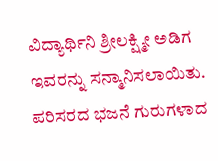ವಿದ್ಯಾರ್ಥಿನಿ ಶ್ರೀಲಕ್ಷ್ಮೀ ಅಡಿಗ ಇವರನ್ನು ಸನ್ಮಾನಿಸಲಾಯಿತು. ಪರಿಸರದ ಭಜನೆ ಗುರುಗಳಾದ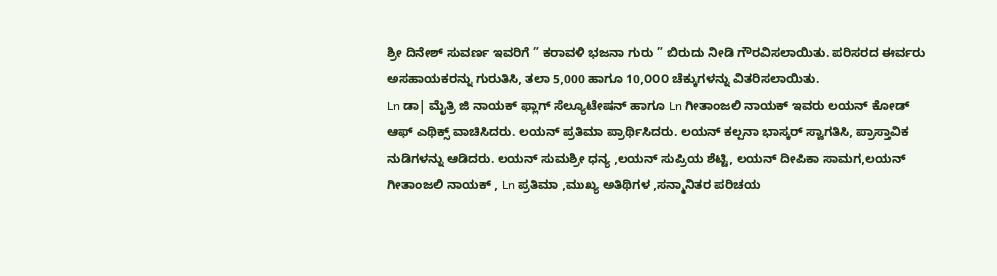ಶ್ರೀ ದಿನೇಶ್ ಸುವರ್ಣ ಇವರಿಗೆ ” ಕರಾವಳಿ ಭಜನಾ ಗುರು ” ಬಿರುದು ನೀಡಿ ಗೌರವಿಸಲಾಯಿತು. ಪರಿಸರದ ಈರ್ವರು ಅಸಹಾಯಕರನ್ನು ಗುರುತಿಸಿ, ತಲಾ 5,000 ಹಾಗೂ 10,೦೦೦ ಚೆಕ್ಕುಗಳನ್ನು ವಿತರಿಸಲಾಯಿತು.
Ln ಡಾ| ಮೈತ್ರಿ ಜಿ ನಾಯಕ್ ಫ್ಲಾಗ್ ಸೆಲ್ಯೂಟೇಷನ್ ಹಾಗೂ Ln ಗೀತಾಂಜಲಿ ನಾಯಕ್ ಇವರು ಲಯನ್ ಕೋಡ್ ಆಫ್ ಎಥಿಕ್ಸ್ ವಾಚಿಸಿದರು. ಲಯನ್ ಪ್ರತಿಮಾ ಪ್ರಾರ್ಥಿಸಿದರು. ಲಯನ್ ಕಲ್ಪನಾ ಭಾಸ್ಕರ್ ಸ್ವಾಗತಿಸಿ, ಪ್ರಾಸ್ತಾವಿಕ ನುಡಿಗಳನ್ನು ಆಡಿದರು. ಲಯನ್ ಸುಮಶ್ರೀ ಧನ್ಯ ,ಲಯನ್ ಸುಪ್ರಿಯ ಶೆಟ್ಟಿ, ಲಯನ್ ದೀಪಿಕಾ ಸಾಮಗ,ಲಯನ್ ಗೀತಾಂಜಲಿ ನಾಯಕ್ , Ln ಪ್ರತಿಮಾ ,ಮುಖ್ಯ ಅತಿಥಿಗಳ ,ಸನ್ಮಾನಿತರ ಪರಿಚಯ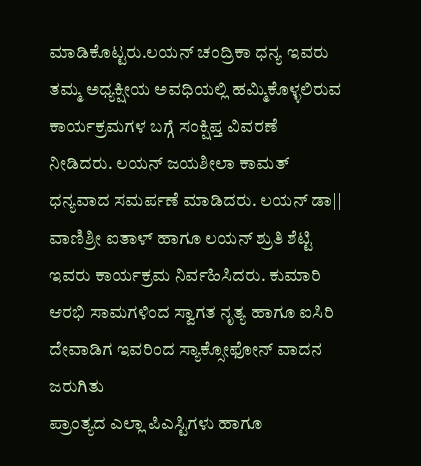ಮಾಡಿಕೊಟ್ಟರು.ಲಯನ್ ಚಂದ್ರಿಕಾ ಧನ್ಯ ಇವರು ತಮ್ಮ ಅಧ್ಯಕ್ಷೀಯ ಅವಧಿಯಲ್ಲಿ ಹಮ್ಮಿಕೊಳ್ಳಲಿರುವ ಕಾರ್ಯಕ್ರಮಗಳ ಬಗ್ಗೆ ಸಂಕ್ಷಿಪ್ತ ವಿವರಣೆ ನೀಡಿದರು. ಲಯನ್ ಜಯಶೀಲಾ ಕಾಮತ್ ಧನ್ಯವಾದ ಸಮರ್ಪಣೆ ಮಾಡಿದರು. ಲಯನ್ ಡಾ|| ವಾಣಿಶ್ರೀ ಐತಾಳ್ ಹಾಗೂ ಲಯನ್ ಶ್ರುತಿ ಶೆಟ್ಟಿ ಇವರು ಕಾರ್ಯಕ್ರಮ ನಿರ್ವಹಿಸಿದರು. ಕುಮಾರಿ ಆರಭಿ ಸಾಮಗಳಿಂದ ಸ್ವಾಗತ ನೃತ್ಯ ಹಾಗೂ ಐಸಿರಿ ದೇವಾಡಿಗ ಇವರಿಂದ ಸ್ಯಾಕ್ಸೋಫೋನ್ ವಾದನ ಜರುಗಿತು
ಪ್ರಾಂತ್ಯದ ಎಲ್ಲಾ ಪಿಎಸ್ಟಿಗಳು ಹಾಗೂ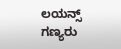ಲಯನ್ಸ್ ಗಣ್ಯರು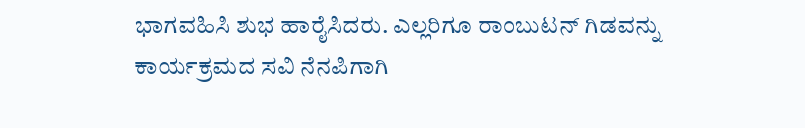ಭಾಗವಹಿಸಿ ಶುಭ ಹಾರೈಸಿದರು. ಎಲ್ಲರಿಗೂ ರಾಂಬುಟನ್ ಗಿಡವನ್ನು ಕಾರ್ಯಕ್ರಮದ ಸವಿ ನೆನಪಿಗಾಗಿ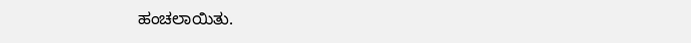ಹಂಚಲಾಯಿತು.